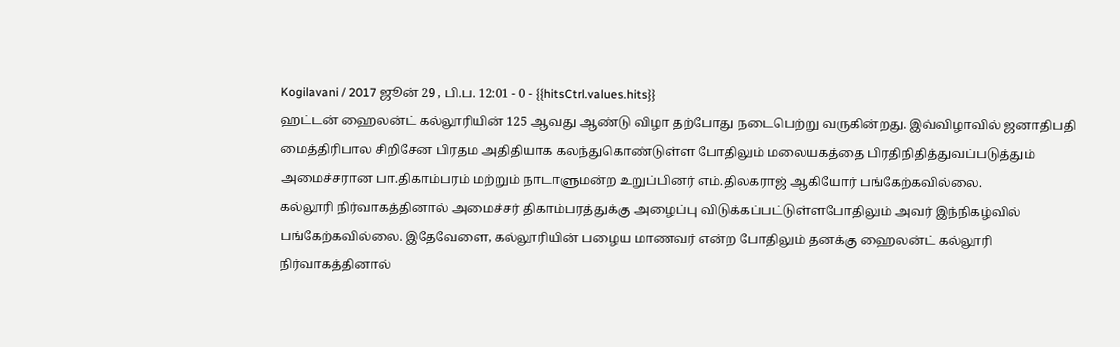Kogilavani / 2017 ஜூன் 29 , பி.ப. 12:01 - 0 - {{hitsCtrl.values.hits}}
ஹட்டன் ஹைலன்ட் கல்லூரியின் 125 ஆவது ஆண்டு விழா தற்போது நடைபெற்று வருகின்றது. இவ்விழாவில் ஜனாதிபதி மைத்திரிபால சிறிசேன பிரதம அதிதியாக கலந்துகொண்டுள்ள போதிலும் மலையகத்தை பிரதிநிதித்துவப்படுத்தும் அமைச்சரான பா.திகாம்பரம் மற்றும் நாடாளுமன்ற உறுப்பினர் எம்.திலகராஜ் ஆகியோர் பங்கேற்கவில்லை.
கல்லூரி நிர்வாகத்தினால் அமைச்சர் திகாம்பரத்துக்கு அழைப்பு விடுக்கப்பட்டுள்ளபோதிலும் அவர் இந்நிகழ்வில் பங்கேற்கவில்லை. இதேவேளை, கல்லூரியின் பழைய மாணவர் என்ற போதிலும் தனக்கு ஹைலன்ட் கல்லூரி நிர்வாகத்தினால்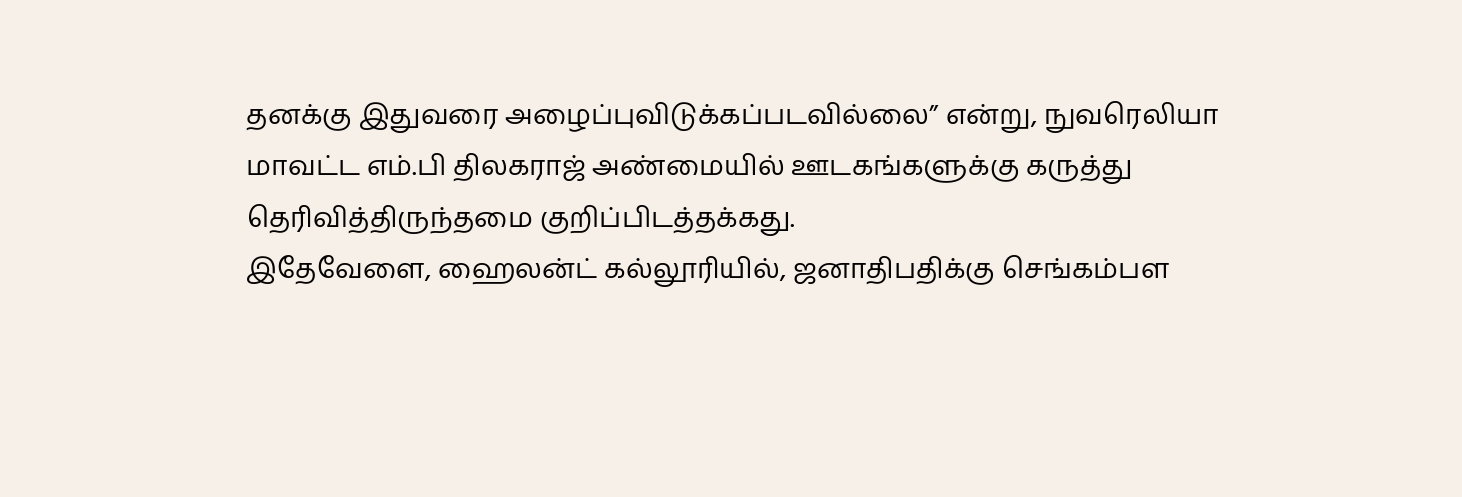தனக்கு இதுவரை அழைப்புவிடுக்கப்படவில்லை” என்று, நுவரெலியா மாவட்ட எம்.பி திலகராஜ் அண்மையில் ஊடகங்களுக்கு கருத்து தெரிவித்திருந்தமை குறிப்பிடத்தக்கது.
இதேவேளை, ஹைலன்ட் கல்லூரியில், ஜனாதிபதிக்கு செங்கம்பள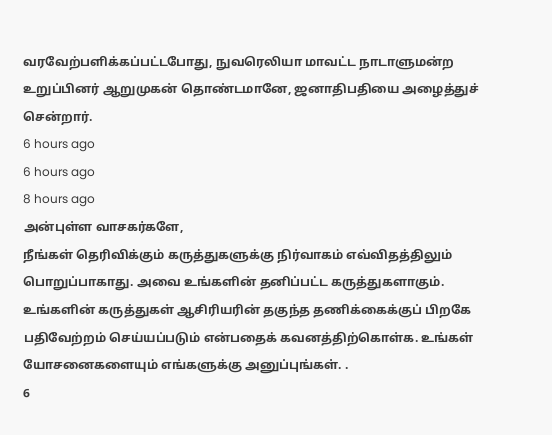வரவேற்பளிக்கப்பட்டபோது, நுவரெலியா மாவட்ட நாடாளுமன்ற உறுப்பினர் ஆறுமுகன் தொண்டமானே, ஜனாதிபதியை அழைத்துச் சென்றார்.
6 hours ago
6 hours ago
8 hours ago
அன்புள்ள வாசகர்களே,
நீங்கள் தெரிவிக்கும் கருத்துகளுக்கு நிர்வாகம் எவ்விதத்திலும் பொறுப்பாகாது. அவை உங்களின் தனிப்பட்ட கருத்துகளாகும். உங்களின் கருத்துகள் ஆசிரியரின் தகுந்த தணிக்கைக்குப் பிறகே பதிவேற்றம் செய்யப்படும் என்பதைக் கவனத்திற்கொள்க. உங்கள் யோசனைகளையும் எங்களுக்கு அனுப்புங்கள். .
6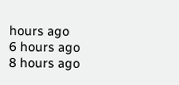hours ago
6 hours ago
8 hours ago